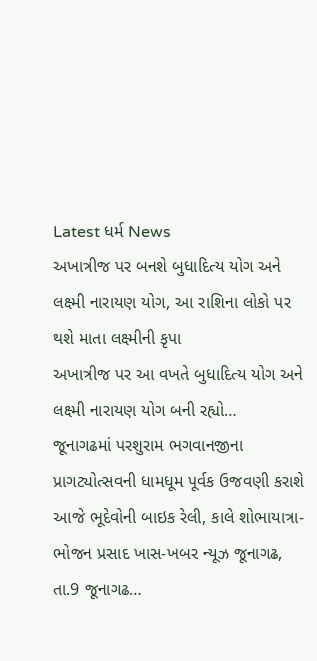Latest ધર્મ News
અખાત્રીજ પર બનશે બુધાદિત્ય યોગ અને લક્ષ્મી નારાયણ યોગ, આ રાશિના લોકો પર થશે માતા લક્ષ્મીની કૃપા
અખાત્રીજ પર આ વખતે બુધાદિત્ય યોગ અને લક્ષ્મી નારાયણ યોગ બની રહ્યો…
જૂનાગઢમાં પરશુરામ ભગવાનજીના પ્રાગટ્યોત્સવની ધામધૂમ પૂર્વક ઉજવણી કરાશે
આજે ભૂદેવોની બાઇક રેલી, કાલે શોભાયાત્રા-ભોજન પ્રસાદ ખાસ-ખબર ન્યૂઝ જૂનાગઢ, તા.9 જૂનાગઢ…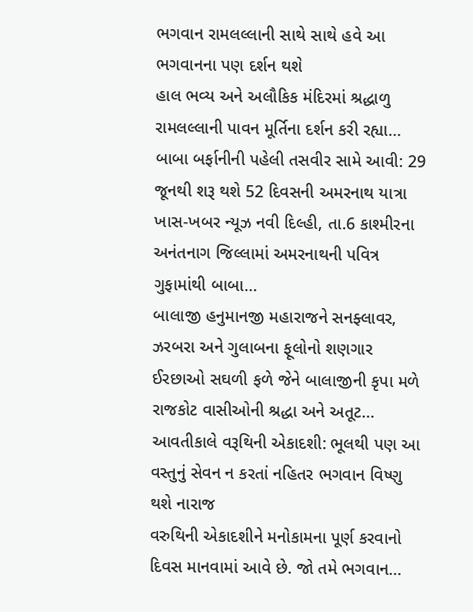ભગવાન રામલલ્લાની સાથે સાથે હવે આ ભગવાનના પણ દર્શન થશે
હાલ ભવ્ય અને અલૌકિક મંદિરમાં શ્રદ્ધાળુ રામલલ્લાની પાવન મૂર્તિના દર્શન કરી રહ્યા…
બાબા બર્ફાનીની પહેલી તસવીર સામે આવી: 29 જૂનથી શરૂ થશે 52 દિવસની અમરનાથ યાત્રા
ખાસ-ખબર ન્યૂઝ નવી દિલ્હી, તા.6 કાશ્મીરના અનંતનાગ જિલ્લામાં અમરનાથની પવિત્ર ગુફામાંથી બાબા…
બાલાજી હનુમાનજી મહારાજને સનફ્લાવર, ઝરબરા અને ગુલાબના ફૂલોનો શણગાર
ઈરછાઓ સઘળી ફળે જેને બાલાજીની કૃપા મળે રાજકોટ વાસીઓની શ્રદ્ધા અને અતૂટ…
આવતીકાલે વરૂથિની એકાદશી: ભૂલથી પણ આ વસ્તુનું સેવન ન કરતાં નહિતર ભગવાન વિષ્ણુ થશે નારાજ
વરુથિની એકાદશીને મનોકામના પૂર્ણ કરવાનો દિવસ માનવામાં આવે છે. જો તમે ભગવાન…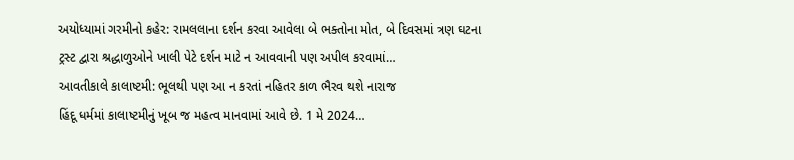અયોધ્યામાં ગરમીનો કહેર: રામલલાના દર્શન કરવા આવેલા બે ભક્તોના મોત, બે દિવસમાં ત્રણ ઘટના
ટ્રસ્ટ દ્વારા શ્રદ્ધાળુઓને ખાલી પેટે દર્શન માટે ન આવવાની પણ અપીલ કરવામાં…
આવતીકાલે કાલાષ્ટમી: ભૂલથી પણ આ ન કરતાં નહિતર કાળ ભૈરવ થશે નારાજ
હિંદૂ ધર્મમાં કાલાષ્ટમીનું ખૂબ જ મહત્વ માનવામાં આવે છે. 1 મે 2024…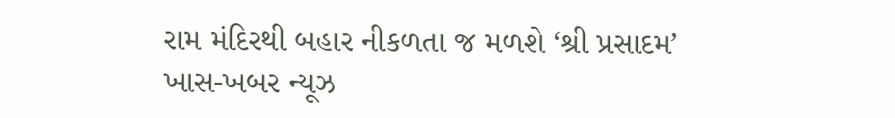રામ મંદિરથી બહાર નીકળતા જ મળશે ‘શ્રી પ્રસાદમ’
ખાસ-ખબર ન્યૂઝ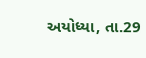અયોધ્યા, તા.29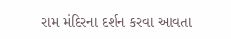રામ મંદિરના દર્શન કરવા આવતા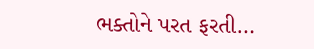ભક્તોને પરત ફરતી…